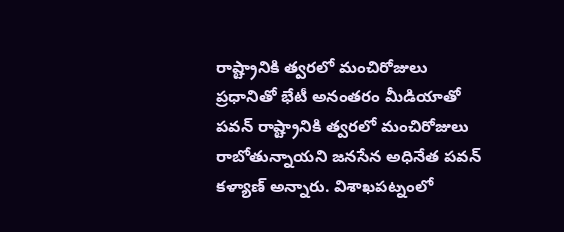రాష్ట్రానికి త్వరలో మంచిరోజులు
ప్రధానితో భేటీ అనంతరం మీడియాతో పవన్ రాష్ట్రానికి త్వరలో మంచిరోజులు రాబోతున్నాయని జనసేన అధినేత పవన్ కళ్యాణ్ అన్నారు. విశాఖపట్నంలో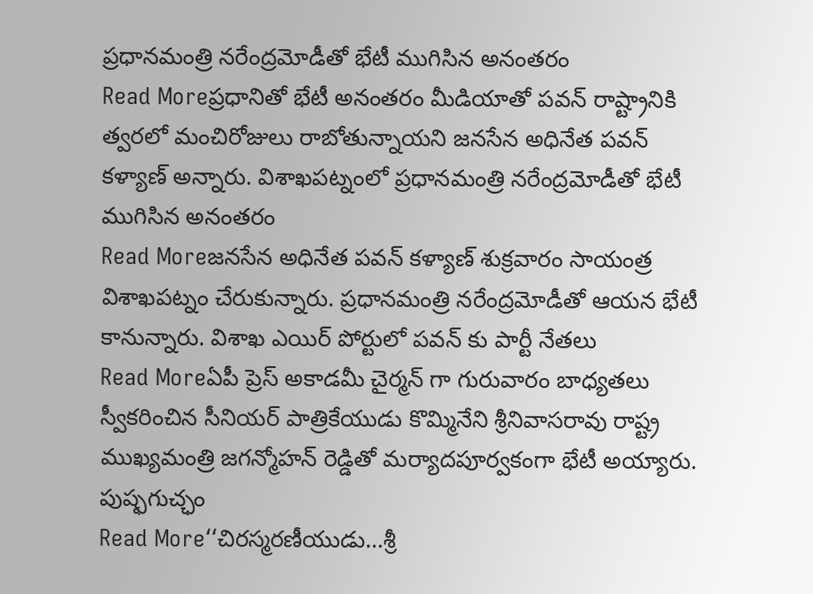ప్రధానమంత్రి నరేంద్రమోడీతో భేటీ ముగిసిన అనంతరం
Read Moreప్రధానితో భేటీ అనంతరం మీడియాతో పవన్ రాష్ట్రానికి త్వరలో మంచిరోజులు రాబోతున్నాయని జనసేన అధినేత పవన్ కళ్యాణ్ అన్నారు. విశాఖపట్నంలో ప్రధానమంత్రి నరేంద్రమోడీతో భేటీ ముగిసిన అనంతరం
Read Moreజనసేన అధినేత పవన్ కళ్యాణ్ శుక్రవారం సాయంత్ర విశాఖపట్నం చేరుకున్నారు. ప్రధానమంత్రి నరేంద్రమోడీతో ఆయన భేటీ కానున్నారు. విశాఖ ఎయిర్ పోర్టులో పవన్ కు పార్టీ నేతలు
Read Moreఏపీ ప్రెస్ అకాడమీ చైర్మన్ గా గురువారం బాధ్యతలు స్వీకరించిన సీనియర్ పాత్రికేయుడు కొమ్మినేని శ్రీనివాసరావు రాష్ట్ర ముఖ్యమంత్రి జగన్మోహన్ రెడ్డితో మర్యాదపూర్వకంగా భేటీ అయ్యారు. పుష్ఫగుచ్ఛం
Read More‘‘చిరస్మరణీయుడు…శ్రీ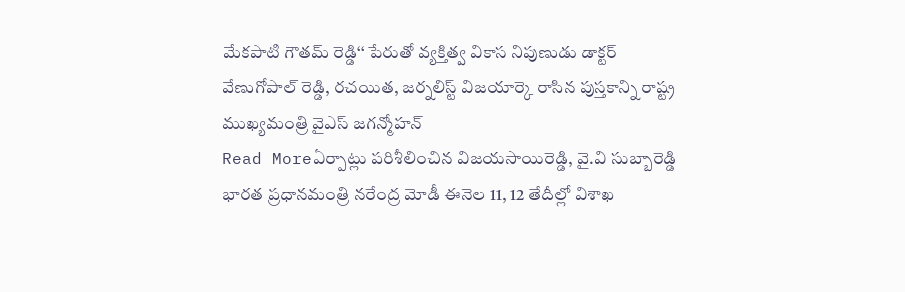మేకపాటి గౌతమ్ రెడ్డి‘‘ పేరుతో వ్యక్తిత్వ వికాస నిపుణుడు డాక్టర్ వేణుగోపాల్ రెడ్డి, రచయిత, జర్నలిస్ట్ విజయార్కె రాసిన పుస్తకాన్ని రాష్ట్ర ముఖ్యమంత్రి వైఎస్ జగన్మోహన్
Read Moreఏర్పాట్లు పరిశీలించిన విజయసాయిరెడ్డి, వై.వి సుబ్బారెడ్డి భారత ప్రధానమంత్రి నరేంద్ర మోడీ ఈనెల 11, 12 తేదీల్లో విశాఖ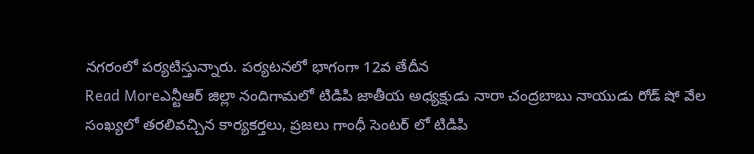నగరంలో పర్యటిస్తున్నారు. పర్యటనలో భాగంగా 12వ తేదీన
Read Moreఎన్టీఆర్ జిల్లా నందిగామలో టిడిపి జాతీయ అధ్యక్షుడు నారా చంద్రబాబు నాయుడు రోడ్ షో వేల సంఖ్యలో తరలివచ్చిన కార్యకర్తలు, ప్రజలు గాంధీ సెంటర్ లో టిడిపి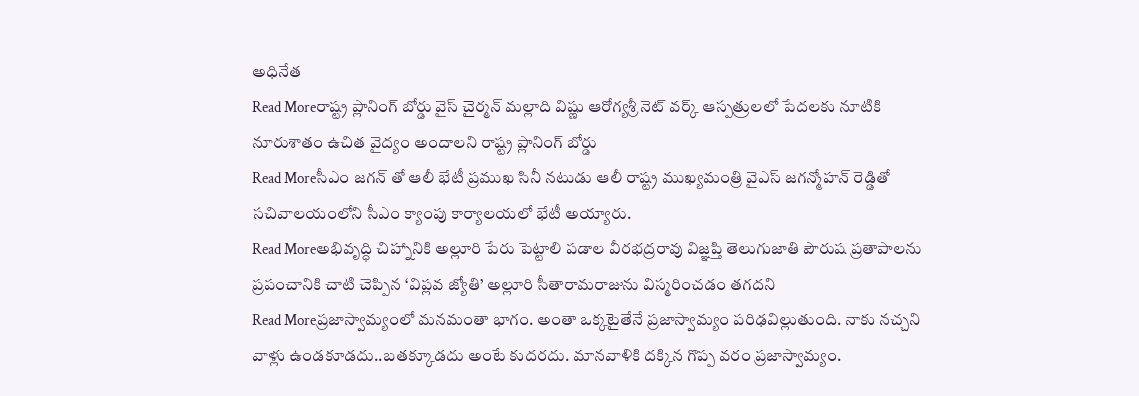అధినేత
Read Moreరాష్ట్ర ప్లానింగ్ బోర్డు వైస్ చైర్మన్ మల్లాది విష్ణు ఆరోగ్యశ్రీ నెట్ వర్క్ ఆస్పత్రులలో పేదలకు నూటికి నూరుశాతం ఉచిత వైద్యం అందాలని రాష్ట్ర ప్లానింగ్ బోర్డు
Read Moreసీఎం జగన్ తో ఆలీ భేటీ ప్రముఖ సినీ నటుడు ఆలీ రాష్ట్ర ముఖ్యమంత్రి వైఎస్ జగన్మోహన్ రెడ్డితో సచివాలయంలోని సీఎం క్యాంపు కార్యాలయలో భేటీ అయ్యారు.
Read Moreఅభివృద్ధి చిహ్నానికి అల్లూరి పేరు పెట్టాలి పడాల వీరభద్రరావు విజ్ఞప్తి తెలుగుజాతి పౌరుష ప్రతాపాలను ప్రపంచానికి చాటి చెప్పిన ‘విప్లవ జ్యోతి’ అల్లూరి సీతారామరాజును విస్మరించడం తగదని
Read Moreప్రజాస్వామ్యంలో మనమంతా భాగం. అంతా ఒక్కటైతేనే ప్రజాస్వామ్యం పరిఢవిల్లుతుంది. నాకు నచ్చని వాళ్లు ఉండకూడదు..బతక్కూడదు అంటే కుదరదు. మానవాళికి దక్కిన గొప్ప వరం ప్రజాస్వామ్యం.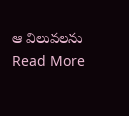ఆ విలువలను
Read More